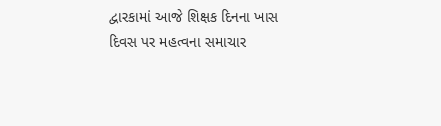દ્વારકામાં આજે શિક્ષક દિનના ખાસ દિવસ પર મહત્વના સમાચાર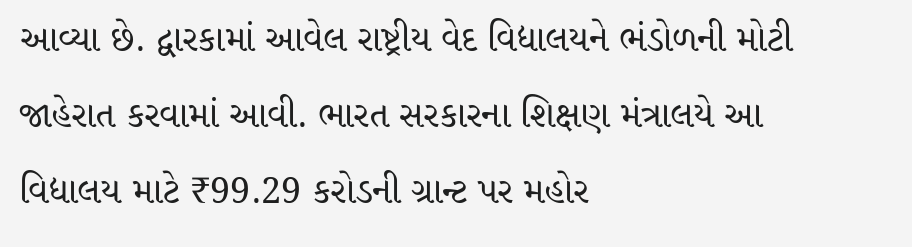આવ્યા છે. દ્વારકામાં આવેલ રાષ્ટ્રીય વેદ વિદ્યાલયને ભંડોળની મોટી જાહેરાત કરવામાં આવી. ભારત સરકારના શિક્ષણ મંત્રાલયે આ વિદ્યાલય માટે ₹99.29 કરોડની ગ્રાન્ટ પર મહોર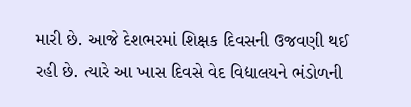મારી છે. આજે દેશભરમાં શિક્ષક દિવસની ઉજવણી થઈ રહી છે. ત્યારે આ ખાસ દિવસે વેદ વિદ્યાલયને ભંડોળની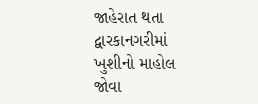જાહેરાત થતા દ્વારકાનગરીમાં ખુશીનો માહોલ જોવા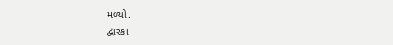મળ્યો.
દ્વારકા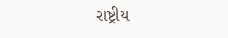રાષ્ટ્રીય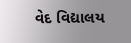વેદ વિદ્યાલય